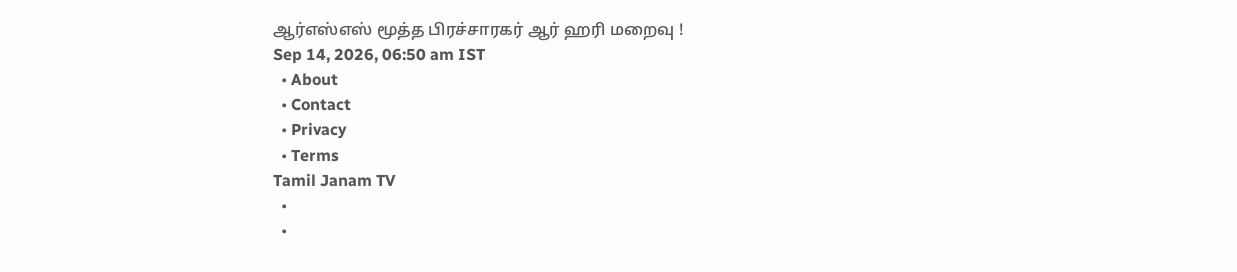ஆர்எஸ்எஸ் மூத்த பிரச்சாரகர் ஆர் ஹரி மறைவு !
Sep 14, 2026, 06:50 am IST
  • About
  • Contact
  • Privacy
  • Terms
Tamil Janam TV
  •
  •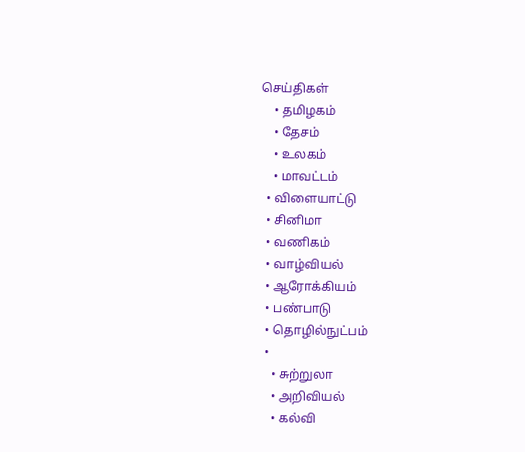செய்திகள்
    • தமிழகம்
    • தேசம்
    • உலகம்
    • மாவட்டம்
  • விளையாட்டு
  • சினிமா
  • வணிகம்
  • வாழ்வியல்
  • ஆரோக்கியம்
  • பண்பாடு
  • தொழில்நுட்பம்
  •
    • சுற்றுலா
    • அறிவியல்
    • கல்வி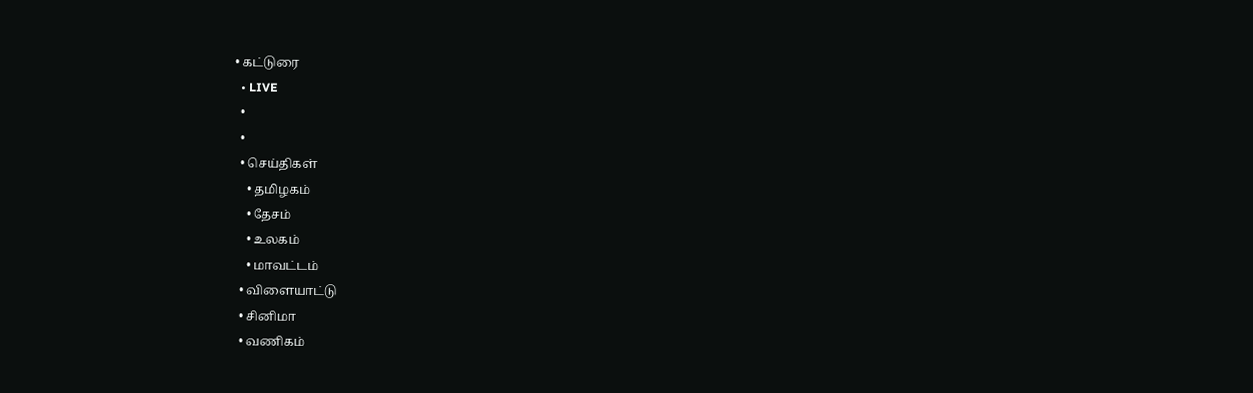• கட்டுரை
  • LIVE
  •
  •
  • செய்திகள்
    • தமிழகம்
    • தேசம்
    • உலகம்
    • மாவட்டம்
  • விளையாட்டு
  • சினிமா
  • வணிகம்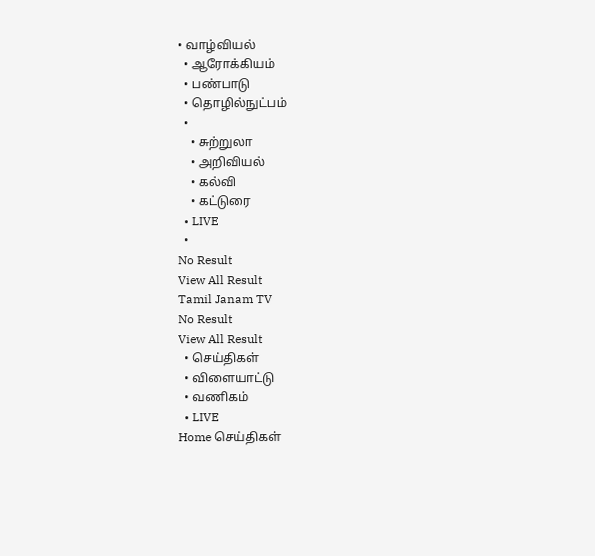• வாழ்வியல்
  • ஆரோக்கியம்
  • பண்பாடு
  • தொழில்நுட்பம்
  •
    • சுற்றுலா
    • அறிவியல்
    • கல்வி
    • கட்டுரை
  • LIVE
  •
No Result
View All Result
Tamil Janam TV
No Result
View All Result
  • செய்திகள்
  • விளையாட்டு
  • வணிகம்
  • LIVE
Home செய்திகள்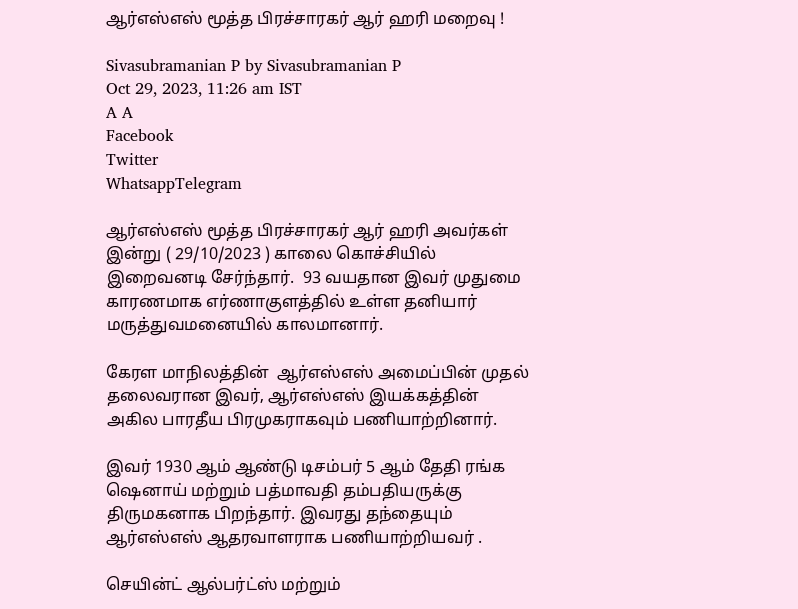ஆர்எஸ்எஸ் மூத்த பிரச்சாரகர் ஆர் ஹரி மறைவு !

Sivasubramanian P by Sivasubramanian P
Oct 29, 2023, 11:26 am IST
A A
Facebook
Twitter
WhatsappTelegram

ஆர்எஸ்எஸ் மூத்த பிரச்சாரகர் ஆர் ஹரி அவர்கள் இன்று ( 29/10/2023 ) காலை கொச்சியில் இறைவனடி சேர்ந்தார்.  93 வயதான இவர் முதுமை காரணமாக எர்ணாகுளத்தில் உள்ள தனியார் மருத்துவமனையில் காலமானார்.

கேரள மாநிலத்தின்  ஆர்எஸ்எஸ் அமைப்பின் முதல் தலைவரான இவர், ஆர்எஸ்எஸ் இயக்கத்தின் அகில பாரதீய பிரமுகராகவும் பணியாற்றினார்.

இவர் 1930 ஆம் ஆண்டு டிசம்பர் 5 ஆம் தேதி ரங்க ஷெனாய் மற்றும் பத்மாவதி தம்பதியருக்கு  திருமகனாக பிறந்தார். இவரது தந்தையும் ஆர்எஸ்எஸ் ஆதரவாளராக பணியாற்றியவர் .

செயின்ட் ஆல்பர்ட்ஸ் மற்றும்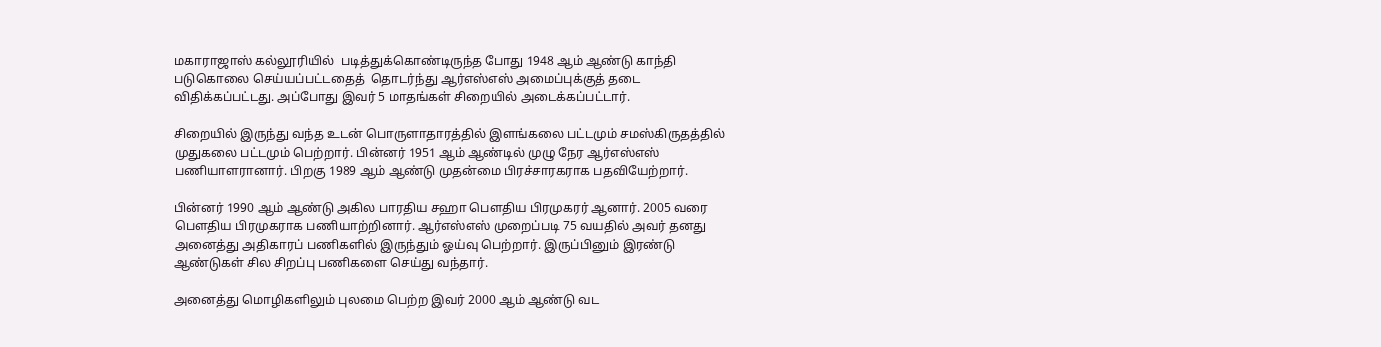மகாராஜாஸ் கல்லூரியில்  படித்துக்கொண்டிருந்த போது 1948 ஆம் ஆண்டு காந்தி படுகொலை செய்யப்பட்டதைத்  தொடர்ந்து ஆர்எஸ்எஸ் அமைப்புக்குத் தடை விதிக்கப்பட்டது. அப்போது இவர் 5 மாதங்கள் சிறையில் அடைக்கப்பட்டார்.

சிறையில் இருந்து வந்த உடன் பொருளாதாரத்தில் இளங்கலை பட்டமும் சமஸ்கிருதத்தில் முதுகலை பட்டமும் பெற்றார். பின்னர் 1951 ஆம் ஆண்டில் முழு நேர ஆர்எஸ்எஸ் பணியாளரானார். பிறகு 1989 ஆம் ஆண்டு முதன்மை பிரச்சாரகராக பதவியேற்றார்.

பின்னர் 1990 ஆம் ஆண்டு அகில பாரதிய சஹா பௌதிய பிரமுகரர் ஆனார். 2005 வரை பௌதிய பிரமுகராக பணியாற்றினார். ஆர்எஸ்எஸ் முறைப்படி 75 வயதில் அவர் தனது அனைத்து அதிகாரப் பணிகளில் இருந்தும் ஓய்வு பெற்றார். இருப்பினும் இரண்டு ஆண்டுகள் சில சிறப்பு பணிகளை செய்து வந்தார்.

அனைத்து மொழிகளிலும் புலமை பெற்ற இவர் 2000 ஆம் ஆண்டு வட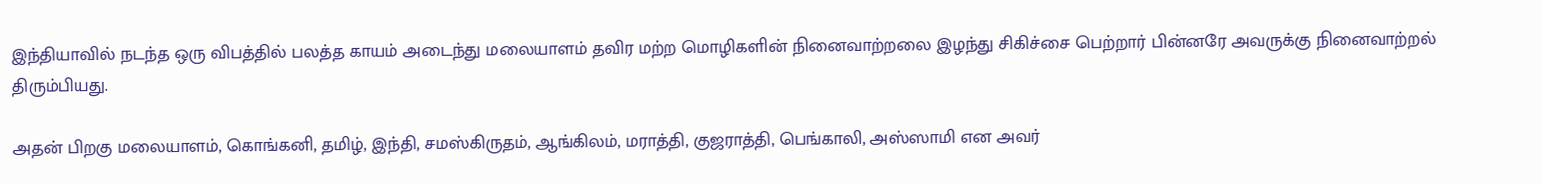இந்தியாவில் நடந்த ஒரு விபத்தில் பலத்த காயம் அடைந்து மலையாளம் தவிர மற்ற மொழிகளின் நினைவாற்றலை இழந்து சிகிச்சை பெற்றார் பின்னரே அவருக்கு நினைவாற்றல் திரும்பியது.

அதன் பிறகு மலையாளம், கொங்கனி, தமிழ், இந்தி, சமஸ்கிருதம், ஆங்கிலம், மராத்தி, குஜராத்தி, பெங்காலி, அஸ்ஸாமி என அவர்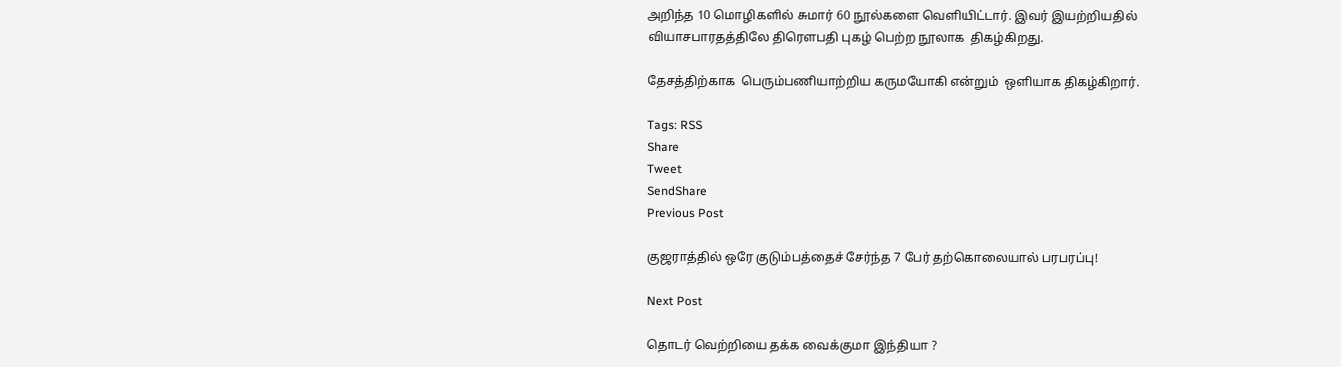அறிந்த 10 மொழிகளில் சுமார் 60 நூல்களை வெளியிட்டார். இவர் இயற்றியதில் வியாசபாரதத்திலே திரௌபதி புகழ் பெற்ற நூலாக  திகழ்கிறது.

தேசத்திற்காக  பெரும்பணியாற்றிய கருமயோகி என்றும்  ஒளியாக திகழ்கிறார்.

Tags: RSS
Share
Tweet
SendShare
Previous Post

குஜராத்தில் ஒரே குடும்பத்தைச் சேர்ந்த 7 பேர் தற்கொலையால் பரபரப்பு!

Next Post

தொடர் வெற்றியை தக்க வைக்குமா இந்தியா ?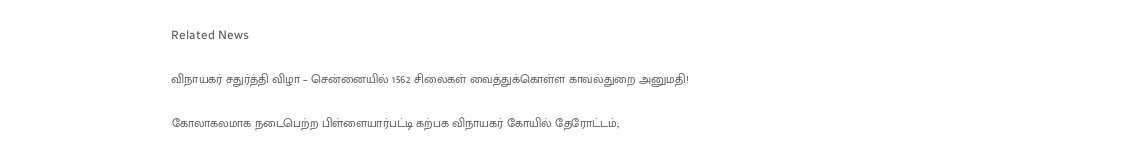Related News

விநாயகர் சதுர்த்தி விழா – சென்னையில் 1562 சிலைகள் வைத்துக்கொள்ள காவல்துறை அனுமதி!

கோலாகலமாக நடைபெற்ற பிள்ளையார்பட்டி கற்பக விநாயகர் கோயில் தேரோட்டம்;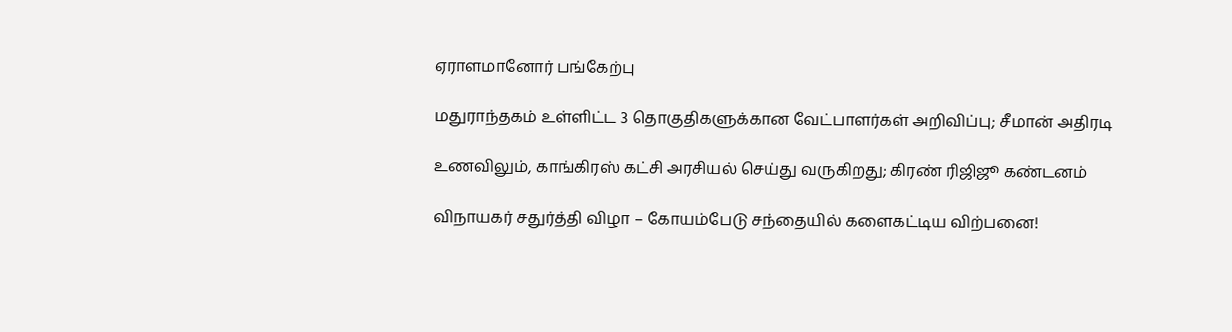ஏராளமானோர் பங்கேற்பு

மதுராந்தகம் உள்ளிட்ட 3 தொகுதிகளுக்கான வேட்பாளர்கள் அறிவிப்பு; சீமான் அதிரடி

உணவிலும், காங்கிரஸ் கட்சி அரசியல் செய்து வருகிறது; கிரண் ரிஜிஜூ கண்டனம்

விநாயகர் சதுர்த்தி விழா – கோயம்பேடு சந்தையில் களைகட்டிய விற்பனை!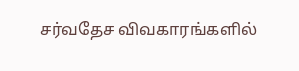சர்வதேச விவகாரங்களில்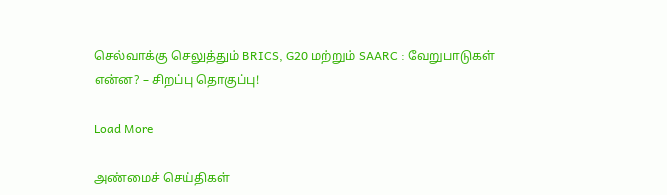செல்வாக்கு செலுத்தும் BRICS, G20 மற்றும் SAARC : வேறுபாடுகள் என்ன? – சிறப்பு தொகுப்பு!

Load More

அண்மைச் செய்திகள்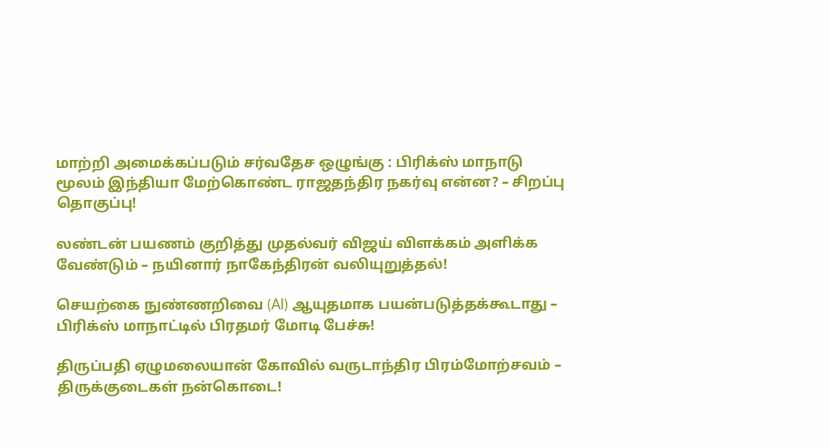மாற்றி அமைக்கப்படும் சர்வதேச ஒழுங்கு : பிரிக்ஸ் மாநாடு மூலம் இந்தியா மேற்கொண்ட ராஜதந்திர நகர்வு என்ன? – சிறப்பு தொகுப்பு!

லண்டன் பயணம் குறித்து முதல்வர் விஜய் விளக்கம் அளிக்க வேண்டும் – நயினார் நாகேந்திரன் வலியுறுத்தல்!

செயற்கை நுண்ணறிவை (AI) ஆயுதமாக பயன்படுத்தக்கூடாது – பிரிக்ஸ் மாநாட்டில் பிரதமர் மோடி பேச்சு!

திருப்பதி ஏழுமலையான் கோவில் வருடாந்திர பிரம்மோற்சவம் – திருக்குடைகள் நன்கொடை!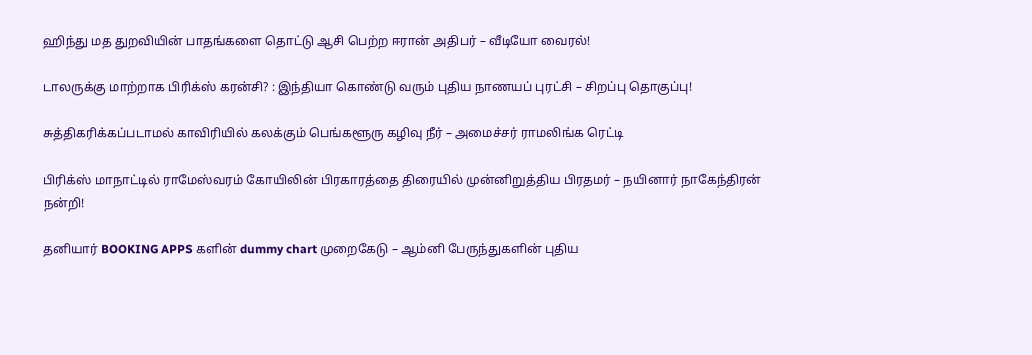ஹிந்து மத துறவியின் பாதங்களை தொட்டு ஆசி பெற்ற ஈரான் அதிபர் – வீடியோ வைரல்!

டாலருக்கு மாற்றாக பிரிக்ஸ் கரன்சி? : இந்தியா கொண்டு வரும் புதிய நாணயப் புரட்சி – சிறப்பு தொகுப்பு!

சுத்திகரிக்கப்படாமல் காவிரியில் கலக்கும் பெங்களூரு கழிவு நீர் – அமைச்சர் ராமலிங்க ரெட்டி

பிரிக்ஸ் மாநாட்டில் ராமேஸ்வரம் கோயிலின் பிரகாரத்தை திரையில் முன்னிறுத்திய பிரதமர் – நயினார் நாகேந்திரன் நன்றி!

தனியார் BOOKING APPS களின் dummy chart முறைகேடு – ஆம்னி பேருந்துகளின் புதிய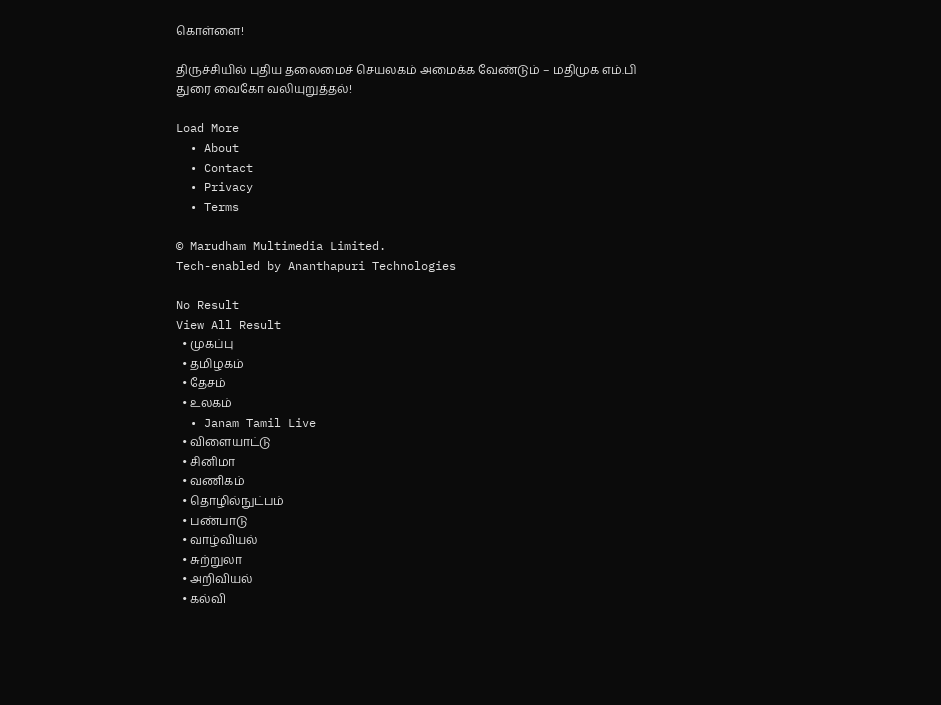கொள்ளை!

திருச்சியில் புதிய தலைமைச் செயலகம் அமைக்க வேண்டும் – மதிமுக எம்.பி துரை வைகோ வலியுறுத்தல்!

Load More
  • About
  • Contact
  • Privacy
  • Terms

© Marudham Multimedia Limited.
Tech-enabled by Ananthapuri Technologies

No Result
View All Result
  • முகப்பு
  • தமிழகம்
  • தேசம்
  • உலகம்
  • Janam Tamil Live
  • விளையாட்டு
  • சினிமா
  • வணிகம்
  • தொழில்நுட்பம்
  • பண்பாடு
  • வாழ்வியல்
  • சுற்றுலா
  • அறிவியல்
  • கல்வி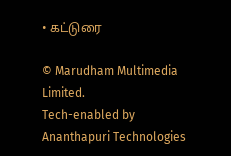• கட்டுரை

© Marudham Multimedia Limited.
Tech-enabled by Ananthapuri Technologies